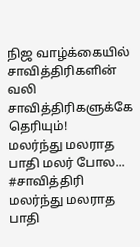நிஜ வாழ்க்கையில் சாவித்திரிகளின் வலி சாவித்திரிகளுக்கே தெரியும்!
மலர்ந்து மலராத பாதி மலர் போல...
#சாவித்திரி
மலர்ந்து மலராத பாதி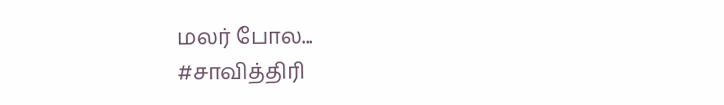மலர் போல...
#சாவித்திரி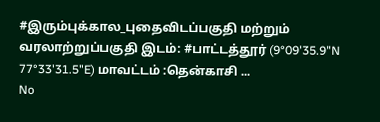#இரும்புக்கால_புதைவிடப்பகுதி மற்றும் வரலாற்றுப்பகுதி இடம்: #பாட்டத்தூர் (9°09'35.9"N 77°33'31.5"E) மாவட்டம் :தென்காசி ...
No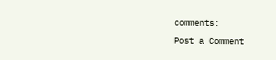comments:
Post a Comment